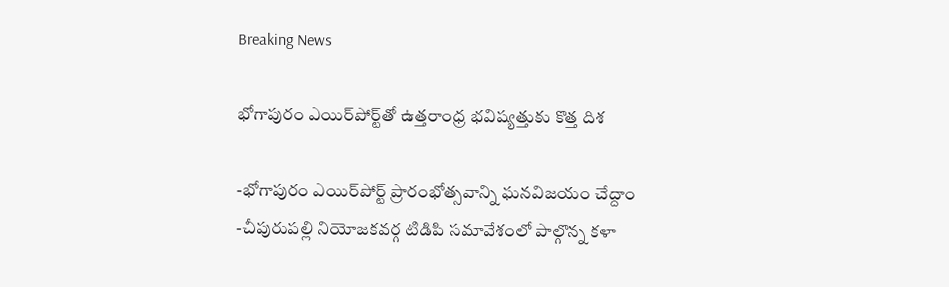Breaking News

భోగాపురం ఎయిర్‌పోర్ట్‌తో ఉత్తరాంధ్ర భవిష్యత్తుకు కొత్త దిశ

-భోగాపురం ఎయిర్‌పోర్ట్ ప్రారంభోత్సవాన్ని ఘనవిజయం చేద్దాం
-చీపురుపల్లి నియోజకవర్గ టిడిపి సమావేశంలో పాల్గొన్న కళా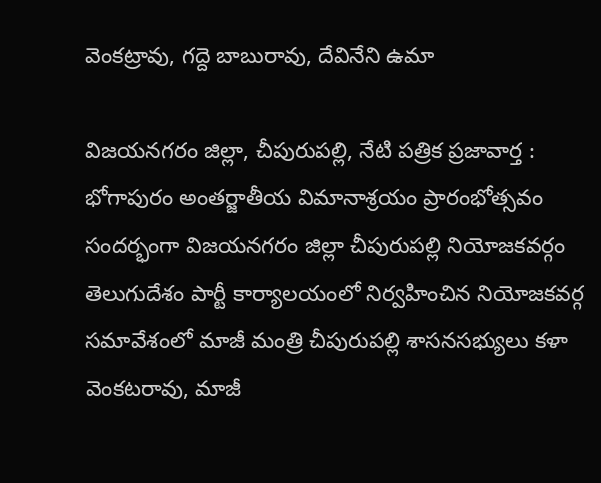వెంకట్రావు, గద్దె బాబురావు, దేవినేని ఉమా

విజయనగరం జిల్లా, చీపురుపల్లి, నేటి పత్రిక ప్రజావార్త :
భోగాపురం అంతర్జాతీయ విమానాశ్రయం ప్రారంభోత్సవం సందర్భంగా విజయనగరం జిల్లా చీపురుపల్లి నియోజకవర్గం తెలుగుదేశం పార్టీ కార్యాలయంలో నిర్వహించిన నియోజకవర్గ సమావేశంలో మాజీ మంత్రి చీపురుపల్లి శాసనసభ్యులు కళా వెంకటరావు, మాజీ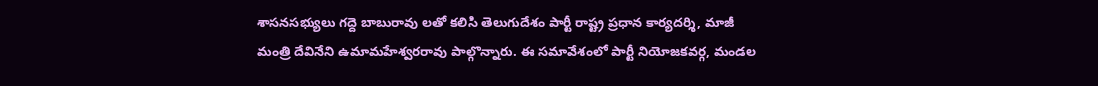శాసనసభ్యులు గద్దె బాబురావు లతో కలిసి తెలుగుదేశం పార్టీ రాష్ట్ర ప్రధాన కార్యదర్శి, మాజీ మంత్రి దేవినేని ఉమామహేశ్వరరావు పాల్గొన్నారు. ఈ సమావేశంలో పార్టీ నియోజకవర్గ, మండల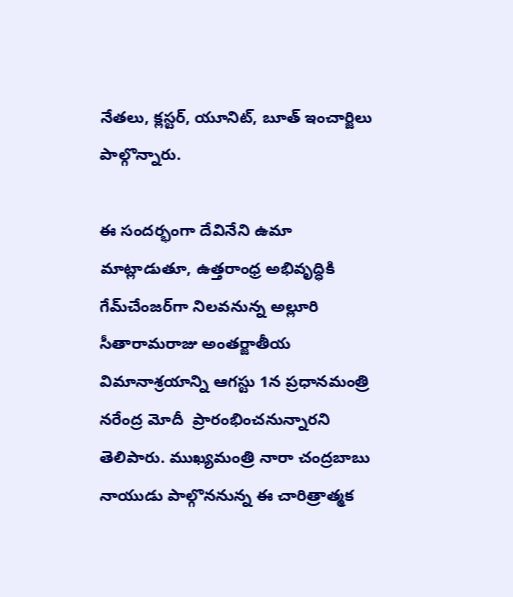నేతలు, క్లస్టర్, యూనిట్, బూత్ ఇంచార్జిలు పాల్గొన్నారు.

ఈ సందర్భంగా దేవినేని ఉమా మాట్లాడుతూ, ఉత్తరాంధ్ర అభివృద్ధికి గేమ్‌చేంజర్‌గా నిలవనున్న అల్లూరి సీతారామరాజు అంతర్జాతీయ విమానాశ్రయాన్ని ఆగస్టు 1న ప్రధానమంత్రి నరేంద్ర మోదీ  ప్రారంభించనున్నారని తెలిపారు. ముఖ్యమంత్రి నారా చంద్రబాబు నాయుడు పాల్గొననున్న ఈ చారిత్రాత్మక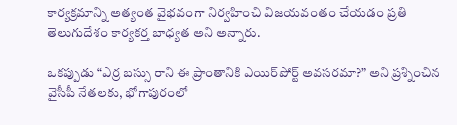కార్యక్రమాన్ని అత్యంత వైభవంగా నిర్వహించి విజయవంతం చేయడం ప్రతి తెలుగుదేశం కార్యకర్త బాధ్యత అని అన్నారు.

ఒకప్పుడు “ఎర్ర బస్సు రాని ఈ ప్రాంతానికి ఎయిర్‌పోర్ట్ అవసరమా?” అని ప్రశ్నించిన వైసీపీ నేతలకు, భోగాపురంలో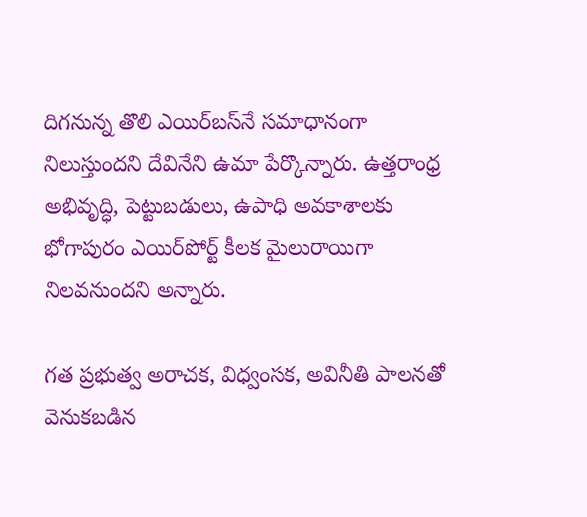దిగనున్న తొలి ఎయిర్‌బస్‌నే సమాధానంగా నిలుస్తుందని దేవినేని ఉమా పేర్కొన్నారు. ఉత్తరాంధ్ర అభివృద్ధి, పెట్టుబడులు, ఉపాధి అవకాశాలకు భోగాపురం ఎయిర్‌పోర్ట్ కీలక మైలురాయిగా నిలవనుందని అన్నారు.

గత ప్రభుత్వ అరాచక, విధ్వంసక, అవినీతి పాలనతో వెనుకబడిన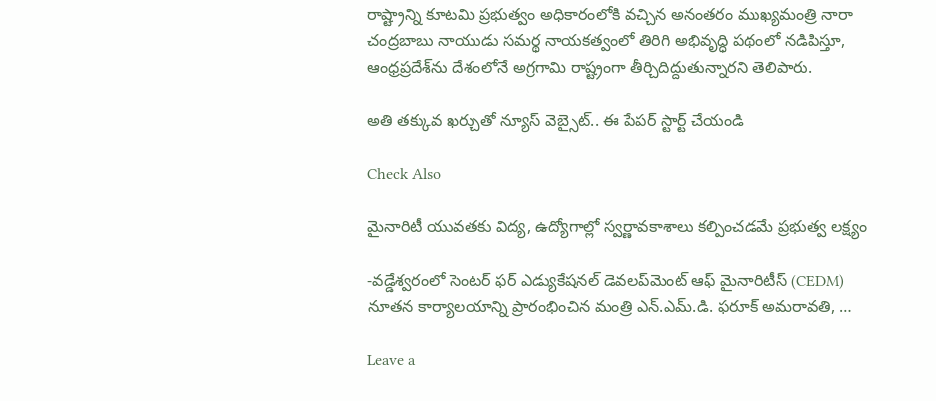రాష్ట్రాన్ని కూటమి ప్రభుత్వం అధికారంలోకి వచ్చిన అనంతరం ముఖ్యమంత్రి నారా చంద్రబాబు నాయుడు సమర్థ నాయకత్వంలో తిరిగి అభివృద్ధి పథంలో నడిపిస్తూ, ఆంధ్రప్రదేశ్‌ను దేశంలోనే అగ్రగామి రాష్ట్రంగా తీర్చిదిద్దుతున్నారని తెలిపారు.

అతి తక్కువ ఖర్చుతో న్యూస్ వెబ్సైట్.. ఈ పేపర్ స్టార్ట్ చేయండి

Check Also

మైనారిటీ యువతకు విద్య, ఉద్యోగాల్లో స్వర్ణావకాశాలు కల్పించడమే ప్రభుత్వ లక్ష్యం

-వడ్డేశ్వరంలో సెంటర్ ఫర్ ఎడ్యుకేషనల్ డెవలప్‌మెంట్ ఆఫ్ మైనారిటీస్ (CEDM) నూతన కార్యాలయాన్ని ప్రారంభించిన మంత్రి ఎన్.ఎమ్.డి. ఫరూక్ అమరావతి, …

Leave a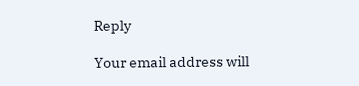Reply

Your email address will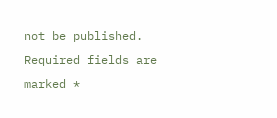not be published. Required fields are marked *